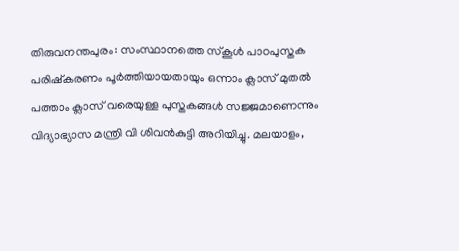തിരുവനന്തപുരം: സംസ്ഥാനത്തെ സ്കൂൾ പാഠപുസ്തക പരിഷ്കരണം പൂർത്തിയായതായും ഒന്നാം ക്ലാസ് മുതൽ പത്താം ക്ലാസ് വരെയുള്ള പുസ്തകങ്ങൾ സജ്ജമാണെന്നും വിദ്യാഭ്യാസ മന്ത്രി വി ശിവൻകുട്ടി അറിയിച്ചു. മലയാളം,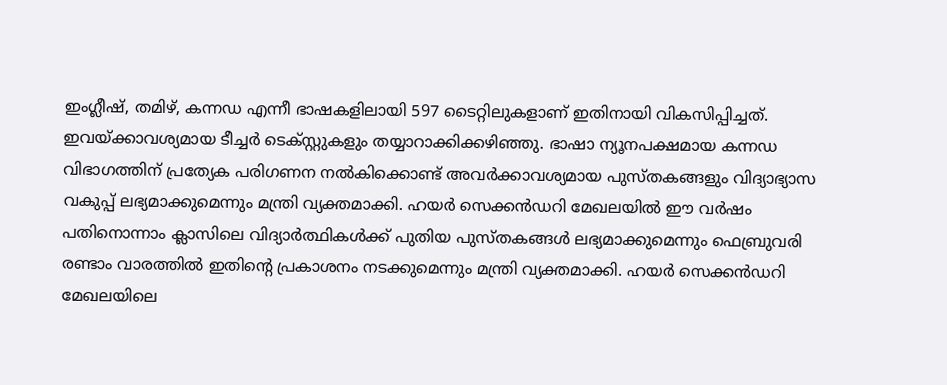ഇംഗ്ലീഷ്, തമിഴ്, കന്നഡ എന്നീ ഭാഷകളിലായി 597 ടൈറ്റിലുകളാണ് ഇതിനായി വികസിപ്പിച്ചത്. ഇവയ്ക്കാവശ്യമായ ടീച്ചർ ടെക്സ്റ്റുകളും തയ്യാറാക്കിക്കഴിഞ്ഞു. ഭാഷാ ന്യൂനപക്ഷമായ കന്നഡ വിഭാഗത്തിന് പ്രത്യേക പരിഗണന നൽകിക്കൊണ്ട് അവർക്കാവശ്യമായ പുസ്തകങ്ങളും വിദ്യാഭ്യാസ വകുപ്പ് ലഭ്യമാക്കുമെന്നും മന്ത്രി വ്യക്തമാക്കി. ഹയർ സെക്കൻഡറി മേഖലയിൽ ഈ വർഷം പതിനൊന്നാം ക്ലാസിലെ വിദ്യാർത്ഥികൾക്ക് പുതിയ പുസ്തകങ്ങൾ ലഭ്യമാക്കുമെന്നും ഫെബ്രുവരി രണ്ടാം വാരത്തിൽ ഇതിന്റെ പ്രകാശനം നടക്കുമെന്നും മന്ത്രി വ്യക്തമാക്കി. ഹയർ സെക്കൻഡറി മേഖലയിലെ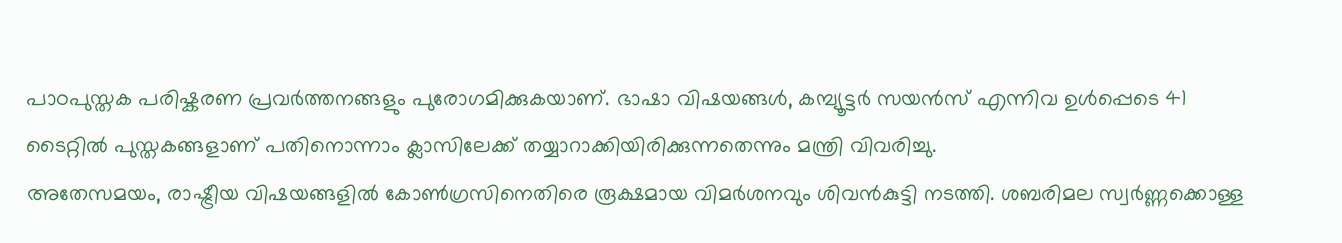പാഠപുസ്തക പരിഷ്കരണ പ്രവർത്തനങ്ങളും പുരോഗമിക്കുകയാണ്. ഭാഷാ വിഷയങ്ങൾ, കമ്പ്യൂട്ടർ സയൻസ് എന്നിവ ഉൾപ്പെടെ 41 ടൈറ്റിൽ പുസ്തകങ്ങളാണ് പതിനൊന്നാം ക്ലാസിലേക്ക് തയ്യാറാക്കിയിരിക്കുന്നതെന്നും മന്ത്രി വിവരിച്ചു.
അതേസമയം, രാഷ്ട്രീയ വിഷയങ്ങളിൽ കോൺഗ്രസിനെതിരെ രൂക്ഷമായ വിമർശനവും ശിവൻകുട്ടി നടത്തി. ശബരിമല സ്വർണ്ണക്കൊള്ള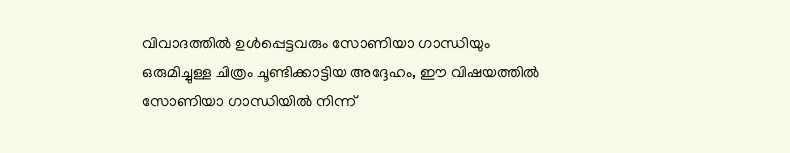വിവാദത്തിൽ ഉൾപ്പെട്ടവരും സോണിയാ ഗാന്ധിയും ഒരുമിച്ചുള്ള ചിത്രം ചൂണ്ടിക്കാട്ടിയ അദ്ദേഹം, ഈ വിഷയത്തിൽ സോണിയാ ഗാന്ധിയിൽ നിന്ന്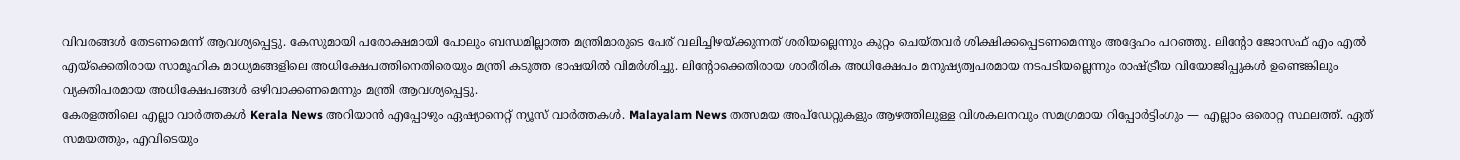വിവരങ്ങൾ തേടണമെന്ന് ആവശ്യപ്പെട്ടു. കേസുമായി പരോക്ഷമായി പോലും ബന്ധമില്ലാത്ത മന്ത്രിമാരുടെ പേര് വലിച്ചിഴയ്ക്കുന്നത് ശരിയല്ലെന്നും കുറ്റം ചെയ്തവർ ശിക്ഷിക്കപ്പെടണമെന്നും അദ്ദേഹം പറഞ്ഞു. ലിന്റോ ജോസഫ് എം എൽ എയ്ക്കെതിരായ സാമൂഹിക മാധ്യമങ്ങളിലെ അധിക്ഷേപത്തിനെതിരെയും മന്ത്രി കടുത്ത ഭാഷയിൽ വിമർശിച്ചു. ലിന്റോക്കെതിരായ ശാരീരിക അധിക്ഷേപം മനുഷ്യത്വപരമായ നടപടിയല്ലെന്നും രാഷ്ട്രീയ വിയോജിപ്പുകൾ ഉണ്ടെങ്കിലും വ്യക്തിപരമായ അധിക്ഷേപങ്ങൾ ഒഴിവാക്കണമെന്നും മന്ത്രി ആവശ്യപ്പെട്ടു.
കേരളത്തിലെ എല്ലാ വാർത്തകൾ Kerala News അറിയാൻ എപ്പോഴും ഏഷ്യാനെറ്റ് ന്യൂസ് വാർത്തകൾ. Malayalam News തത്സമയ അപ്ഡേറ്റുകളും ആഴത്തിലുള്ള വിശകലനവും സമഗ്രമായ റിപ്പോർട്ടിംഗും — എല്ലാം ഒരൊറ്റ സ്ഥലത്ത്. ഏത് സമയത്തും, എവിടെയും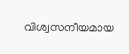വിശ്വസനീയമായ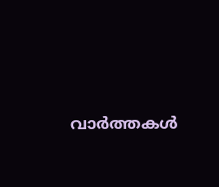വാർത്തകൾ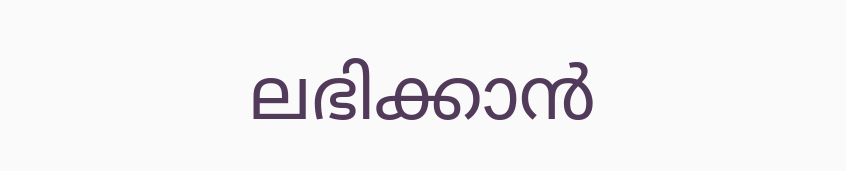ലഭിക്കാൻ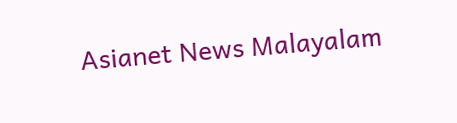Asianet News Malayalam